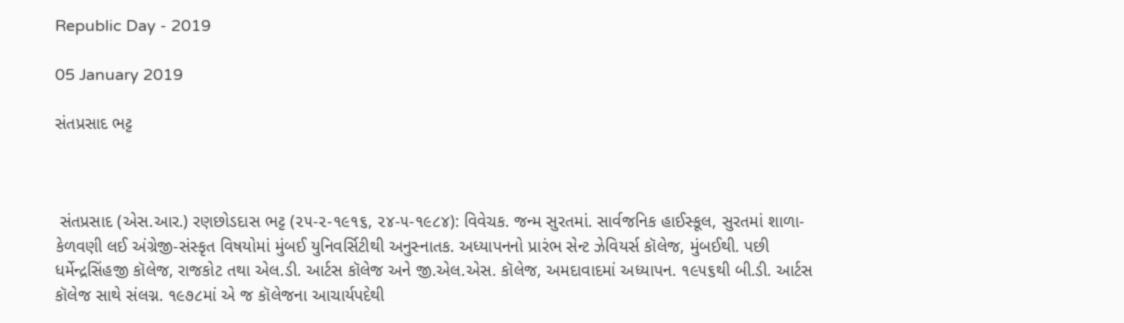Republic Day - 2019

05 January 2019

સંતપ્રસાદ ભટ્ટ



 સંતપ્રસાદ (એસ.આર.) રણછોડદાસ ભટ્ટ (૨૫-૨-૧૯૧૬, ૨૪-૫-૧૯૮૪): વિવેચક. જન્મ સુરતમાં. સાર્વજનિક હાઈસ્કૂલ, સુરતમાં શાળા-કેળવણી લઈ અંગ્રેજી-સંસ્કૃત વિષયોમાં મુંબઈ યુનિવર્સિટીથી અનુસ્નાતક. અધ્યાપનનો પ્રારંભ સેન્ટ ઝેવિયર્સ કૉલેજ, મુંબઈથી. પછી ધર્મેન્દ્રસિંહજી કૉલેજ, રાજકોટ તથા એલ.ડી. આર્ટસ કૉલેજ અને જી.એલ.એસ. કૉલેજ, અમદાવાદમાં અધ્યાપન. ૧૯૫૬થી બી.ડી. આર્ટસ કૉલેજ સાથે સંલગ્ન. ૧૯૭૮માં એ જ કૉલેજના આચાર્યપદેથી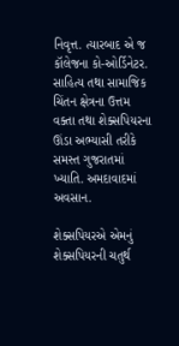નિવૃત્ત. ત્યારબાદ એ જ કૉલેજના કો-ઓર્ડિનેટર. સાહિત્ય તથા સામાજિક ચિંતન ક્ષેત્રના ઉત્તમ વક્તા તથા શેક્સપિયરના ઊંડા અભ્યાસી તરીકે સમસ્ત ગુજરાતમાં ખ્યાતિ. અમદાવાદમાં અવસાન.

શેક્સપિયરએ એમનું શેક્સપિયરની ચતુર્થ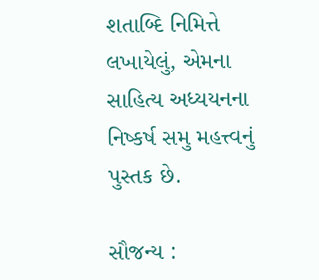શતાબ્દિ નિમિત્તે લખાયેલું, એમના સાહિત્ય અધ્યયનના નિષ્કર્ષ સમુ મહત્ત્વનું પુસ્તક છે.

સૌજન્ય :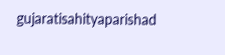gujaratisahityaparishad